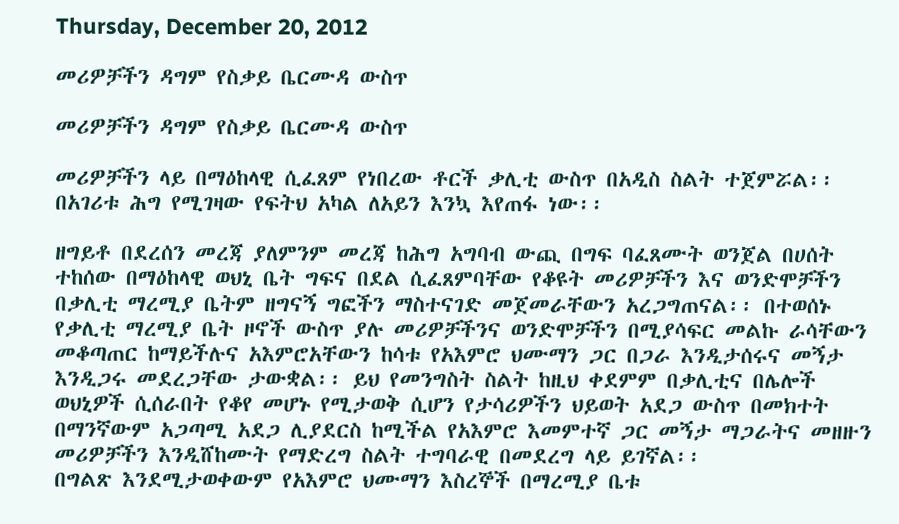Thursday, December 20, 2012

መሪዎቻችን ዳግም የስቃይ ቤርሙዳ ውስጥ

መሪዎቻችን ዳግም የስቃይ ቤርሙዳ ውስጥ

መሪዎቻችን ላይ በማዕከላዊ ሲፈጸም የነበረው ቶርች ቃሊቲ ውስጥ በአዲስ ስልት ተጀምሯል፡፡ በአገሪቱ ሕግ የሚገዛው የፍትህ አካል ለአይን እንኳ እየጠፋ ነው፡፡

ዘግይቶ በደረሰን መረጃ ያለምንም መረጃ ከሕግ አግባብ ውጪ በግፍ ባፈጸሙት ወንጀል በሀሰት ተከሰው በማዕከላዊ ወህኒ ቤት ግፍና በደል ሲፈጸምባቸው የቆዩት መሪዎቻችን እና ወንድሞቻችን በቃሊቲ ማረሚያ ቤትም ዘግናኝ ግፎችን ማስተናገድ መጀመራቸውን አረጋግጠናል፡፡ በተወሰኑ የቃሊቲ ማረሚያ ቤት ዞኖች ውስጥ ያሉ መሪዎቻችንና ወንድሞቻችን በሚያሳፍር መልኩ ራሳቸውን መቆጣጠር ከማይችሉና አእምሮአቸውን ከሳቱ የአእምሮ ህሙማን ጋር በጋራ እንዲታሰሩና መኝታ እንዲጋሩ መደረጋቸው ታውቋል፡፡ ይህ የመንግስት ስልት ከዚህ ቀደምም በቃሊቲና በሌሎች ወህኒዎች ሲሰራበት የቆየ መሆኑ የሚታወቅ ሲሆን የታሳሪዎችን ህይወት አደጋ ውስጥ በመክተት በማንኛውም አጋጣሚ አደጋ ሊያደርስ ከሚችል የአእምሮ እመምተኛ ጋር መኝታ ማጋራትና መዘዙን መሪዎቻችን እንዲሸከሙት የማድረግ ስልት ተግባራዊ በመደረግ ላይ ይገኛል፡፡
በግልጽ እንደሚታወቀውም የአእምሮ ህሙማን እስረኞች በማረሚያ ቤቱ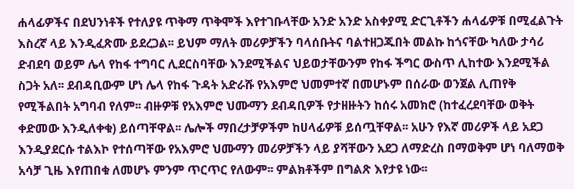ሐላፊዎችና በደህንነቶች የተለያዩ ጥቅማ ጥቅሞች እየተገቡላቸው አንድ አንድ አስቀያሚ ድርጊቶችን ሐላፊዎቹ በሚፈልጉት እስረኛ ላይ እንዲፈጽሙ ይደረጋል፡፡ ይህም ማለት መሪዎቻችን ባላሰቡትና ባልተዘጋጁበት መልኩ ከጎናቸው ካለው ታሳሪ ድብደባ ወይም ሌላ የከፋ ተግባር ሊደርስባቸው እንደሚችልና ህይወታቸውንም የከፋ ችግር ውስጥ ሊከተው እንደሚችል ስጋት አለ፡፡ ደብዳቢውም ሆነ ሌላ የከፋ ጉዳት አድራሹ የአእምሮ ህመምተኛ በመሆኑም በሰራው ወንጀል ሊጠየቅ የሚችልበት አግባብ የለም፡፡ ብዙዎቹ የአእምሮ ህሙማን ደብዳቢዎች የታዘዙትን ከሰሩ አመክሮ (ከተፈረደባቸው ወቅት ቀድመው እንዲለቀቁ) ይሰጣቸዋል፡፡ ሌሎች ማበረታቻዎችም ከሀላፊዎቹ ይሰጧቸዋል፡፡ አሁን የእኛ መሪዎች ላይ አደጋ እንዲያደርሱ ተልእኮ የተሰጣቸው የአእምሮ ህሙማን መሪዎቻችን ላይ ያሻቸውን አደጋ ለማድረስ በማወቅም ሆነ ባለማወቅ አሳቻ ጊዜ እየጠበቁ ለመሆኑ ምንም ጥርጥር የለውም፡፡ ምልክቶችም በግልጽ እየታዩ ነው፡፡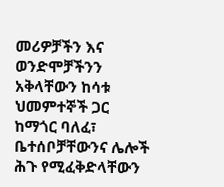መሪዎቻችን እና ወንድሞቻችንን አቅላቸውን ከሳቱ ህመምተኞች ጋር ከማጎር ባለፈ፣ ቤተሰቦቻቸውንና ሌሎች ሕጉ የሚፈቅድላቸውን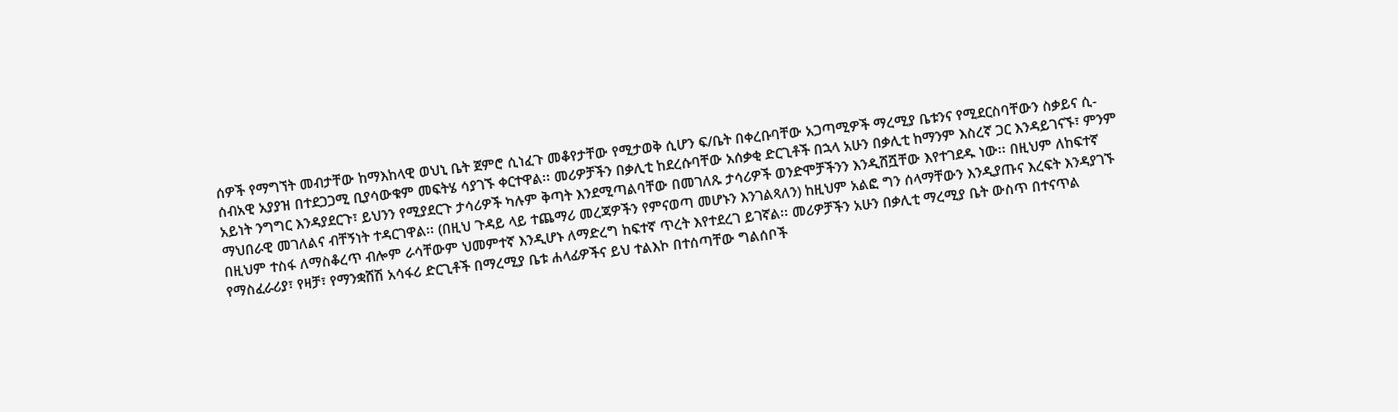ሰዎች የማግኘት መብታቸው ከማእከላዊ ወህኒ ቤት ጀምሮ ሲነፈጉ መቆየታቸው የሚታወቅ ሲሆን ፍ/ቤት በቀረቡባቸው አጋጣሚዎች ማረሚያ ቤቱንና የሚደርስባቸውን ስቃይና ሲ-ሰብአዊ አያያዝ በተደጋጋሚ ቢያሳውቁም መፍትሄ ሳያገኙ ቀርተዋል፡፡ መሪዎቻችን በቃሊቲ ከደረሱባቸው አሰቃቂ ድርጊቶች በኋላ አሁን በቃሊቲ ከማንም እስረኛ ጋር እንዳይገናኙ፣ ምንም አይነት ንግግር እንዳያደርጉ፣ ይህንን የሚያደርጉ ታሳሪዎች ካሉም ቅጣት እንደሚጣልባቸው በመገለጹ ታሳሪዎች ወንድሞቻችንን እንዲሸሿቸው እየተገደዱ ነው፡፡ በዚህም ለከፍተኛ ማህበራዊ መገለልና ብቸኝነት ተዳርገዋል፡፡ (በዚህ ጉዳይ ላይ ተጨማሪ መረጃዎችን የምናወጣ መሆኑን እንገልጻለን) ከዚህም አልፎ ግን ሰላማቸውን እንዲያጡና እረፍት እንዳያገኙ በዚህም ተስፋ ለማስቆረጥ ብሎም ራሳቸውም ህመምተኛ እንዲሆኑ ለማድረግ ከፍተኛ ጥረት እየተደረገ ይገኛል፡፡ መሪዎቻችን አሁን በቃሊቲ ማረሚያ ቤት ውስጥ በተናጥል የማስፈራሪያ፣ የዛቻ፣ የማንቋሸሽ አሳፋሪ ድርጊቶች በማረሚያ ቤቱ ሐላፊዎችና ይህ ተልእኮ በተሰጣቸው ግልሰቦች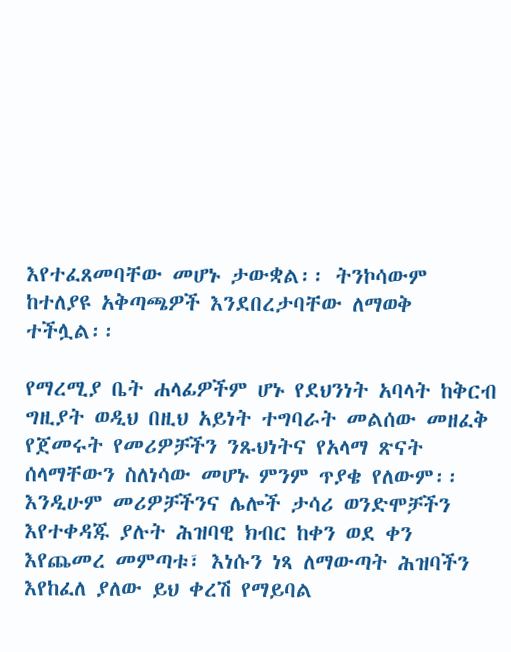እየተፈጸመባቸው መሆኑ ታውቋል፡፡ ትንኮሳውም ከተለያዩ አቅጣጫዎች እንደበረታባቸው ለማወቅ ተችሏል፡፡

የማረሚያ ቤት ሐላፊዎችም ሆኑ የደህንነት አባላት ከቅርብ ግዚያት ወዲህ በዚህ አይነት ተግባራት መልሰው መዘፈቅ የጀመሩት የመሪዎቻችን ንጹህነትና የአላማ ጽናት ሰላማቸውን ስለነሳው መሆኑ ምንም ጥያቄ የለውም፡፡ እንዲሁም መሪዎቻችንና ሌሎች ታሳሪ ወንድሞቻችን እየተቀዳጁ ያሉት ሕዝባዊ ክብር ከቀን ወደ ቀን እየጨመረ መምጣቱ፣ እነሱን ነጻ ለማውጣት ሕዝባችን እየከፈለ ያለው ይህ ቀረሽ የማይባል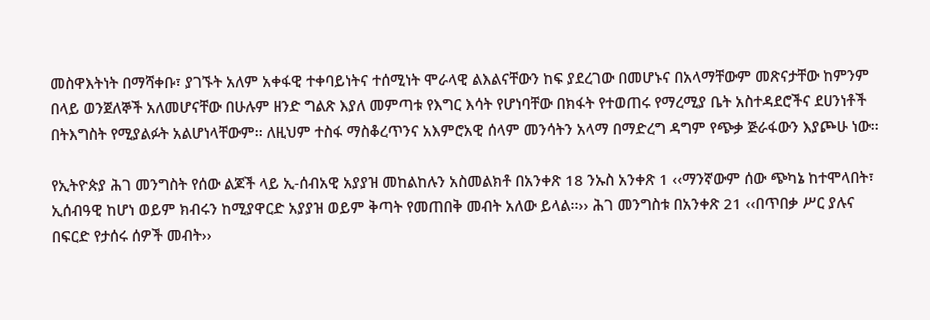መስዋእትነት በማሻቀቡ፣ ያገኙት አለም አቀፋዊ ተቀባይነትና ተሰሚነት ሞራላዊ ልእልናቸውን ከፍ ያደረገው በመሆኑና በአላማቸውም መጽናታቸው ከምንም በላይ ወንጀለኞች አለመሆናቸው በሁሉም ዘንድ ግልጽ እያለ መምጣቱ የእግር እሳት የሆነባቸው በክፋት የተወጠሩ የማረሚያ ቤት አስተዳደሮችና ደሀንነቶች በትእግስት የሚያልፉት አልሆነላቸውም፡፡ ለዚህም ተስፋ ማስቆረጥንና አእምሮአዊ ሰላም መንሳትን አላማ በማድረግ ዳግም የጭቃ ጅራፋውን እያጮሁ ነው፡፡

የኢትዮጵያ ሕገ መንግስት የሰው ልጆች ላይ ኢ-ሰብአዊ አያያዝ መከልከሉን አስመልክቶ በአንቀጽ 18 ንኡስ አንቀጽ 1 ‹‹ማንኛውም ሰው ጭካኔ ከተሞላበት፣ ኢሰብዓዊ ከሆነ ወይም ክብሩን ከሚያዋርድ አያያዝ ወይም ቅጣት የመጠበቅ መብት አለው ይላል፡፡›› ሕገ መንግስቱ በአንቀጽ 21 ‹‹በጥበቃ ሥር ያሉና በፍርድ የታሰሩ ሰዎች መብት››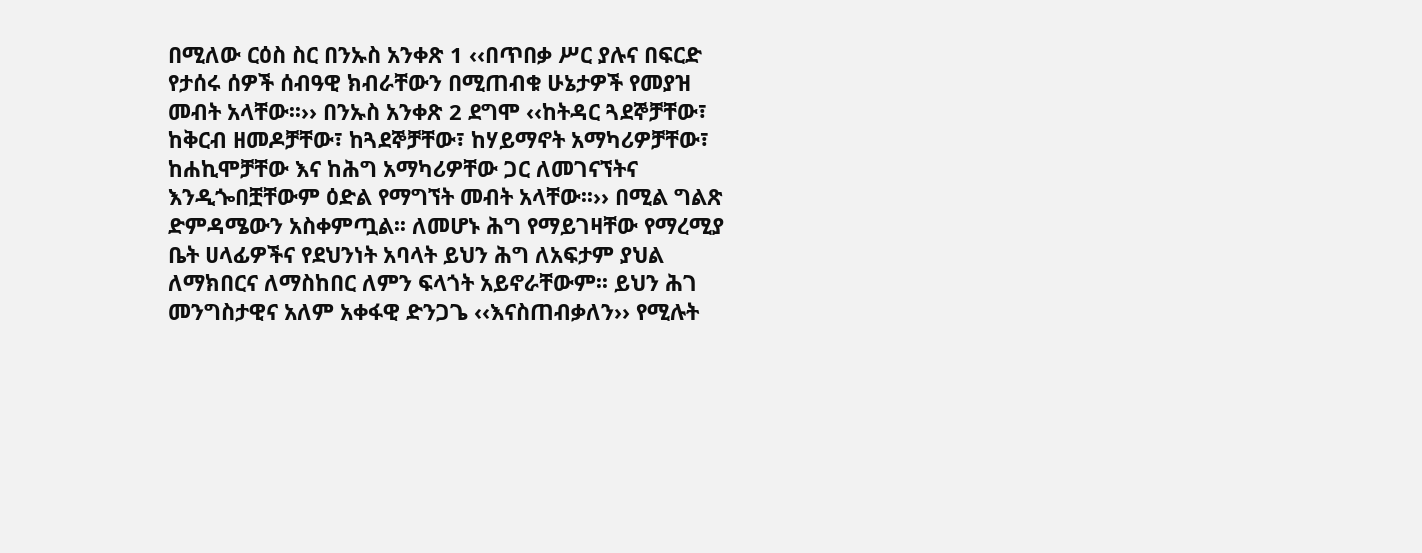በሚለው ርዕስ ስር በንኡስ አንቀጽ 1 ‹‹በጥበቃ ሥር ያሉና በፍርድ የታሰሩ ሰዎች ሰብዓዊ ክብራቸውን በሚጠብቁ ሁኔታዎች የመያዝ መብት አላቸው፡፡›› በንኡስ አንቀጽ 2 ደግሞ ‹‹ከትዳር ጓደኞቻቸው፣ ከቅርብ ዘመዶቻቸው፣ ከጓደኞቻቸው፣ ከሃይማኖት አማካሪዎቻቸው፣ ከሐኪሞቻቸው እና ከሕግ አማካሪዎቸው ጋር ለመገናኘትና እንዲጐበቿቸውም ዕድል የማግኘት መብት አላቸው፡፡›› በሚል ግልጽ ድምዳሜውን አስቀምጧል፡፡ ለመሆኑ ሕግ የማይገዛቸው የማረሚያ ቤት ሀላፊዎችና የደህንነት አባላት ይህን ሕግ ለአፍታም ያህል ለማክበርና ለማስከበር ለምን ፍላጎት አይኖራቸውም፡፡ ይህን ሕገ መንግስታዊና አለም አቀፋዊ ድንጋጌ ‹‹እናስጠብቃለን›› የሚሉት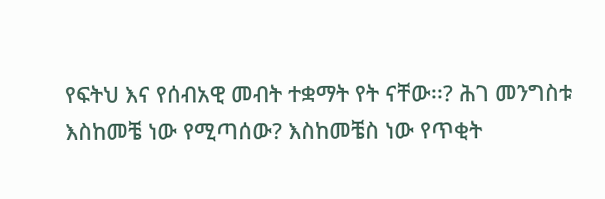የፍትህ እና የሰብአዊ መብት ተቋማት የት ናቸው፡፡? ሕገ መንግስቱ እስከመቼ ነው የሚጣሰው? እስከመቼስ ነው የጥቂት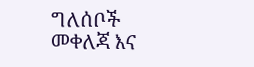ግለሰቦች መቀለጃ እና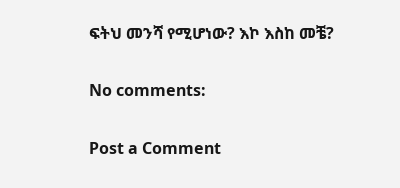ፍትህ መንሻ የሚሆነው? እኮ እስከ መቼ?

No comments:

Post a Comment